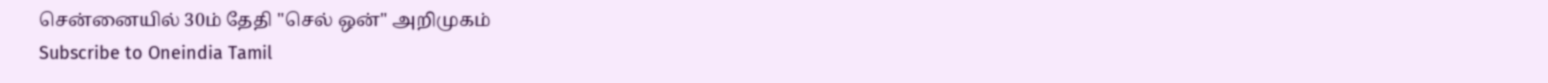சென்னையில் 30ம் தேதி "செல் ஒன்" அறிமுகம்
Subscribe to Oneindia Tamil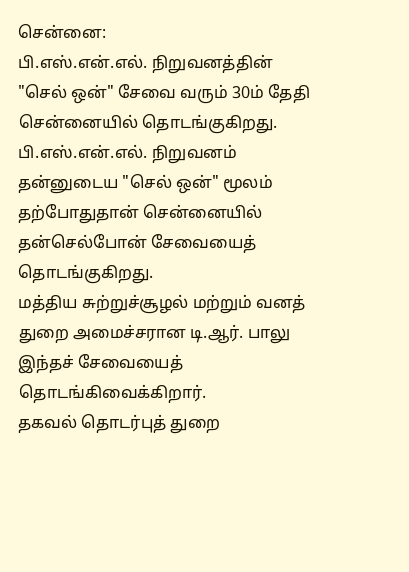சென்னை:
பி.எஸ்.என்.எல். நிறுவனத்தின் "செல் ஒன்" சேவை வரும் 30ம் தேதி சென்னையில் தொடங்குகிறது.
பி.எஸ்.என்.எல். நிறுவனம் தன்னுடைய "செல் ஒன்" மூலம் தற்போதுதான் சென்னையில் தன்செல்போன் சேவையைத் தொடங்குகிறது.
மத்திய சுற்றுச்சூழல் மற்றும் வனத் துறை அமைச்சரான டி.ஆர். பாலு இந்தச் சேவையைத் தொடங்கிவைக்கிறார்.
தகவல் தொடர்புத் துறை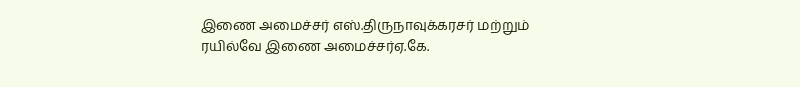இணை அமைச்சர் எஸ்.திருநாவுக்கரசர் மற்றும் ரயில்வே இணை அமைச்சர்ஏ.கே.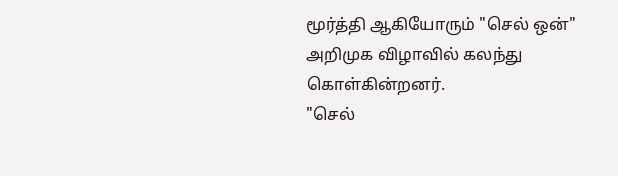மூர்த்தி ஆகியோரும் "செல் ஒன்" அறிமுக விழாவில் கலந்து கொள்கின்றனர்.
"செல்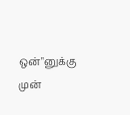ஒன்"னுக்கு முன்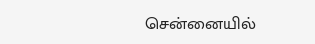சென்னையில்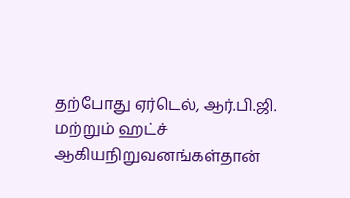தற்போது ஏர்டெல், ஆர்.பி.ஜி. மற்றும் ஹட்ச் ஆகியநிறுவனங்கள்தான்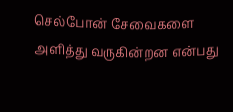செல்போன் சேவைகளை அளித்து வருகின்றன என்பது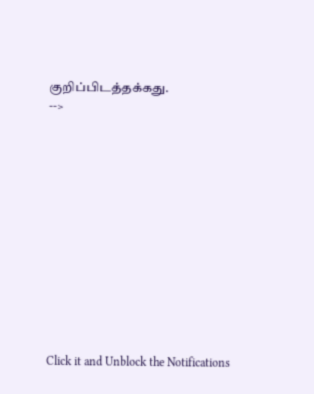குறிப்பிடத்தக்கது.
-->












Click it and Unblock the Notifications